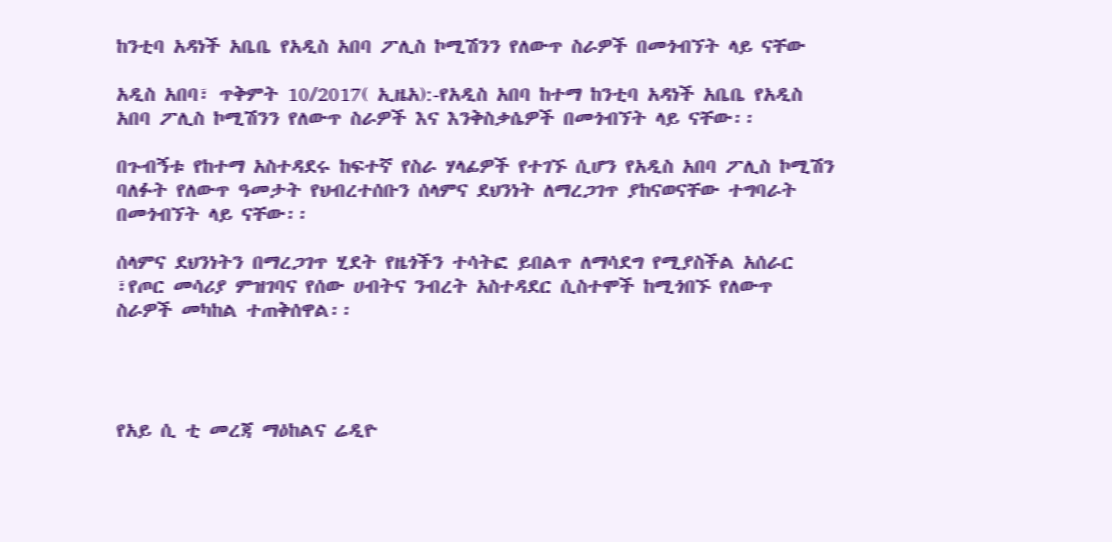ከንቲባ አዳነች አቤቤ የአዲስ አበባ ፖሊስ ኮሚሽንን የለውጥ ስራዎች በመጎብኘት ላይ ናቸው

አዲስ አበባ፣ ጥቅምት 10/2017( ኢዜአ):-የአዲስ አበባ ከተማ ከንቲባ አዳነች አቤቤ የአዲስ አበባ ፖሊስ ኮሚሽንን የለውጥ ስራዎች እና እንቅስቃሴዎች በመጎብኘት ላይ ናቸው፡፡

በጉብኝቱ የከተማ አስተዳደሩ ከፍተኛ የስራ ሃላፊዎች የተገኙ ሲሆን የአዲስ አበባ ፖሊስ ኮሚሽን ባለፉት የለውጥ ዓመታት የህብረተሰቡን ሰላምና ደህንነት ለማረጋገጥ ያከናወናቸው ተግባራት በመጎብኘት ላይ ናቸው፡፡

ሰላምና ደህንነትን በማረጋገጥ ሂደት የዜጎችን ተሳትፎ ይበልጥ ለማሳደግ የሚያስችል አሰራር ፣የጦር መሳሪያ ምዝገባና የሰው ሀብትና ንብረት አስተዳደር ሲስተሞች ከሚጎበኙ የለውጥ ስራዎች መካከል ተጠቅሰዋል፡፡




የአይ ሲ ቲ መረጃ ማዕከልና ሬዲዮ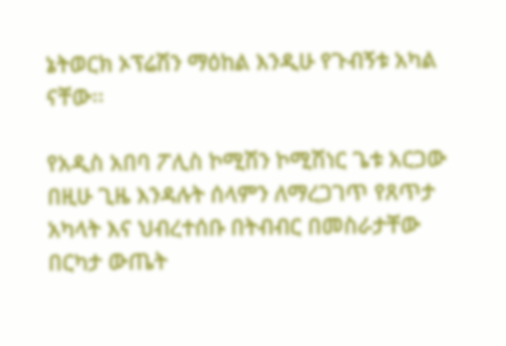ኔትወርክ ኦፕሬሽን ማዕከል እንዲሁ የጉብኝቱ አካል ናቸው፡፡

የአዲስ አበባ ፖሊስ ኮሚሽን ኮሚሽነር ጌቱ አርጋው በዚሁ ጊዜ እንዳሉት ሰላምን ለማረጋገጥ የጸጥታ አካላት እና ህብረተሰቡ በትብብር በመስራታቸው በርካታ ውጤት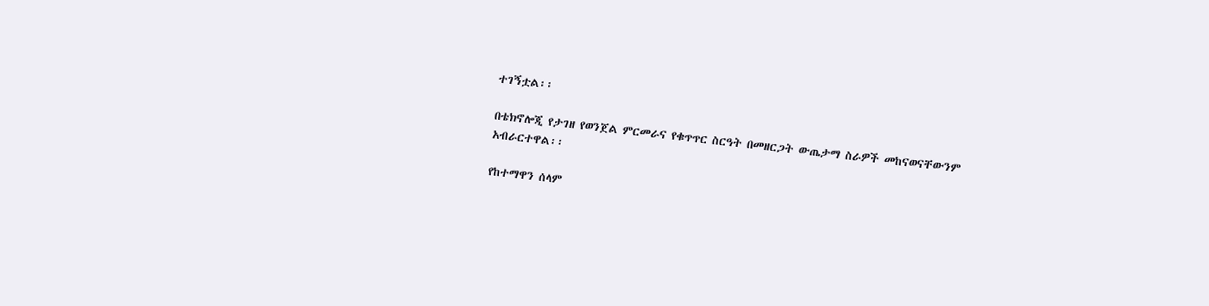ተገኝቷል፡፡

በቴክኖሎጂ የታገዘ የወንጀል ምርመራና የቁጥጥር ስርዓት በመዘርጋት ውጤታማ ስራዎች መከናወናቸውንም አብራርተዋል፡፡

የከተማዋን ሰላም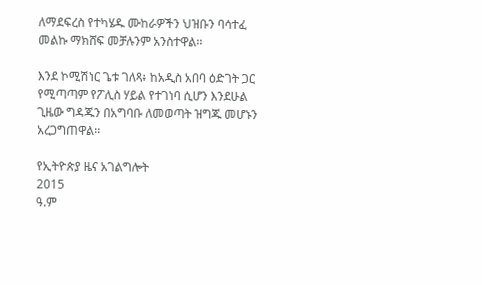ለማደፍረስ የተካሄዱ ሙከራዎችን ህዝቡን ባሳተፈ መልኩ ማክሸፍ መቻሉንም አንስተዋል፡፡

እንደ ኮሚሽነር ጌቱ ገለጻ፥ ከአዲስ አበባ ዕድገት ጋር የሚጣጣም የፖሊስ ሃይል የተገነባ ሲሆን እንደሁል ጊዜው ግዳጁን በአግባቡ ለመወጣት ዝግጁ መሆኑን አረጋግጠዋል፡፡

የኢትዮጵያ ዜና አገልግሎት
2015
ዓ.ም